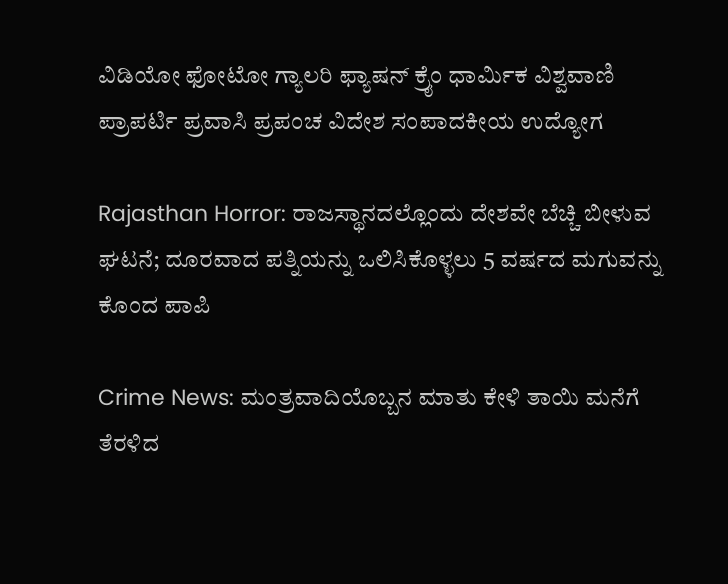ವಿಡಿಯೋ ಫೋಟೋ ಗ್ಯಾಲರಿ ಫ್ಯಾಷನ್ ಕ್ರೈಂ ಧಾರ್ಮಿಕ ವಿಶ್ವವಾಣಿ ಪ್ರಾಪರ್ಟಿ ಪ್ರವಾಸಿ ಪ್ರಪಂಚ ವಿದೇಶ ಸಂಪಾದಕೀಯ ಉದ್ಯೋಗ

Rajasthan Horror: ರಾಜಸ್ಥಾನದಲ್ಲೊಂದು ದೇಶವೇ ಬೆಚ್ಚಿ ಬೀಳುವ ಘಟನೆ; ದೂರವಾದ ಪತ್ನಿಯನ್ನು ಒಲಿಸಿಕೊಳ್ಳಲು 5 ವರ್ಷದ ಮಗುವನ್ನು ಕೊಂದ ಪಾಪಿ

Crime News: ಮಂತ್ರವಾದಿಯೊಬ್ಬನ ಮಾತು ಕೇಳಿ ತಾಯಿ ಮನೆಗೆ ತೆರಳಿದ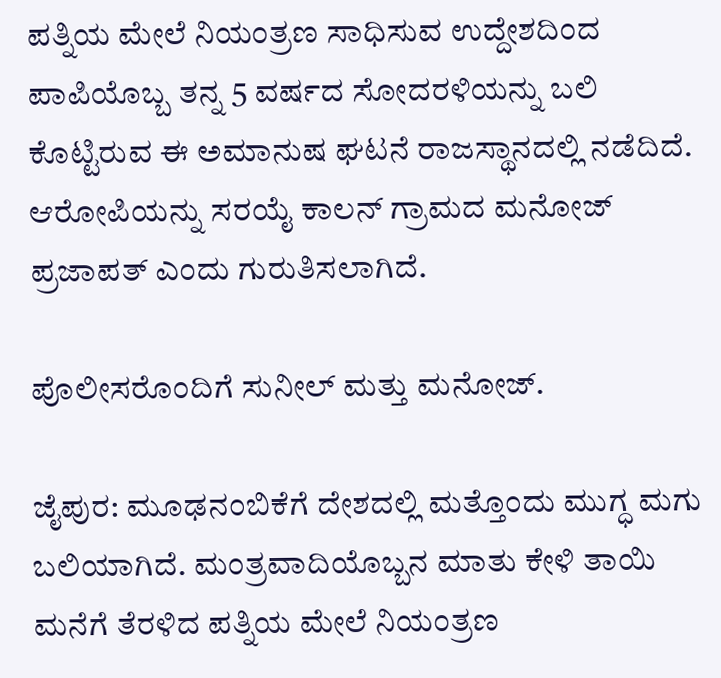ಪತ್ನಿಯ ಮೇಲೆ ನಿಯಂತ್ರಣ ಸಾಧಿಸುವ ಉದ್ದೇಶದಿಂದ ಪಾಪಿಯೊಬ್ಬ ತನ್ನ 5 ವರ್ಷದ ಸೋದರಳಿಯನ್ನು ಬಲಿ ಕೊಟ್ಟಿರುವ ಈ ಅಮಾನುಷ ಘಟನೆ ರಾಜಸ್ಥಾನದಲ್ಲಿ ನಡೆದಿದೆ. ಆರೋಪಿಯನ್ನು ಸರಯೈ ಕಾಲನ್‌ ಗ್ರಾಮದ ಮನೋಜ್‌ ಪ್ರಜಾಪತ್‌ ಎಂದು ಗುರುತಿಸಲಾಗಿದೆ.

ಪೊಲೀಸರೊಂದಿಗೆ ಸುನೀಲ್‌ ಮತ್ತು ಮನೋಜ್‌.

ಜೈಪುರ: ಮೂಢನಂಬಿಕೆಗೆ ದೇಶದಲ್ಲಿ ಮತ್ತೊಂದು ಮುಗ್ಧ ಮಗು ಬಲಿಯಾಗಿದೆ. ಮಂತ್ರವಾದಿಯೊಬ್ಬನ ಮಾತು ಕೇಳಿ ತಾಯಿ ಮನೆಗೆ ತೆರಳಿದ ಪತ್ನಿಯ ಮೇಲೆ ನಿಯಂತ್ರಣ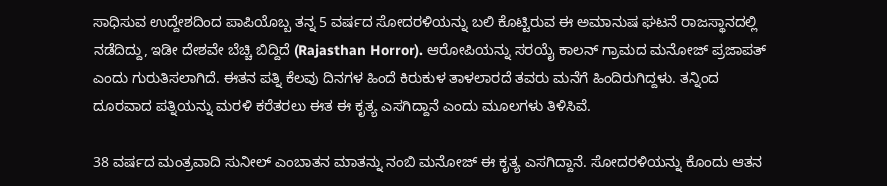ಸಾಧಿಸುವ ಉದ್ದೇಶದಿಂದ ಪಾಪಿಯೊಬ್ಬ ತನ್ನ 5 ವರ್ಷದ ಸೋದರಳಿಯನ್ನು ಬಲಿ ಕೊಟ್ಟಿರುವ ಈ ಅಮಾನುಷ ಘಟನೆ ರಾಜಸ್ಥಾನದಲ್ಲಿ ನಡೆದಿದ್ದು, ಇಡೀ ದೇಶವೇ ಬೆಚ್ಚಿ ಬಿದ್ದಿದೆ (Rajasthan Horror). ಆರೋಪಿಯನ್ನು ಸರಯೈ ಕಾಲನ್‌ ಗ್ರಾಮದ ಮನೋಜ್‌ ಪ್ರಜಾಪತ್‌ ಎಂದು ಗುರುತಿಸಲಾಗಿದೆ. ಈತನ ಪತ್ನಿ ಕೆಲವು ದಿನಗಳ ಹಿಂದೆ ಕಿರುಕುಳ ತಾಳಲಾರದೆ ತವರು ಮನೆಗೆ ಹಿಂದಿರುಗಿದ್ದಳು. ತನ್ನಿಂದ ದೂರವಾದ ಪತ್ನಿಯನ್ನು ಮರಳಿ ಕರೆತರಲು ಈತ ಈ ಕೃತ್ಯ ಎಸಗಿದ್ದಾನೆ ಎಂದು ಮೂಲಗಳು ತಿಳಿಸಿವೆ.

38 ವರ್ಷದ ಮಂತ್ರವಾದಿ ಸುನೀಲ್‌ ಎಂಬಾತನ ಮಾತನ್ನು ನಂಬಿ ಮನೋಜ್‌ ಈ ಕೃತ್ಯ ಎಸಗಿದ್ದಾನೆ. ಸೋದರಳಿಯನ್ನು ಕೊಂದು ಆತನ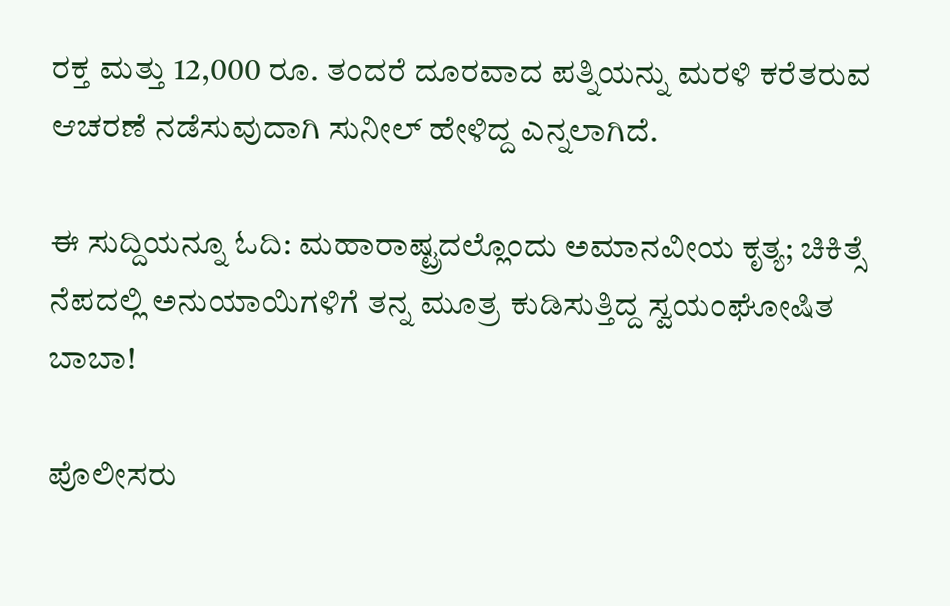ರಕ್ತ ಮತ್ತು 12,000 ರೂ. ತಂದರೆ ದೂರವಾದ ಪತ್ನಿಯನ್ನು ಮರಳಿ ಕರೆತರುವ ಆಚರಣೆ ನಡೆಸುವುದಾಗಿ ಸುನೀಲ್‌ ಹೇಳಿದ್ದ ಎನ್ನಲಾಗಿದೆ.

ಈ ಸುದ್ದಿಯನ್ನೂ ಓದಿ: ಮಹಾರಾಷ್ಟ್ರದಲ್ಲೊಂದು ಅಮಾನವೀಯ ಕೃತ್ಯ; ಚಿಕಿತ್ಸೆ ನೆಪದಲ್ಲಿ ಅನುಯಾಯಿಗಳಿಗೆ ತನ್ನ ಮೂತ್ರ ಕುಡಿಸುತ್ತಿದ್ದ ಸ್ವಯಂಘೋಷಿತ ಬಾಬಾ!

ಪೊಲೀಸರು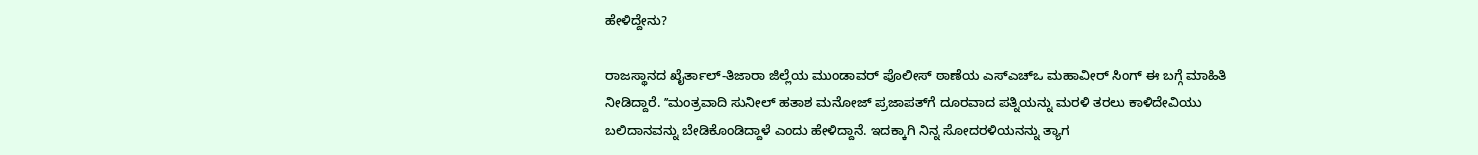ಹೇಳಿದ್ದೇನು?

ರಾಜಸ್ಥಾನದ ಖೈರ್ತಾಲ್-ತಿಜಾರಾ ಜಿಲ್ಲೆಯ ಮುಂಡಾವರ್ ಪೊಲೀಸ್ ಠಾಣೆಯ ಎಸ್‌ಎಚ್‌ಒ ಮಹಾವೀರ್ ಸಿಂಗ್ ಈ ಬಗ್ಗೆ ಮಾಹಿತಿ ನೀಡಿದ್ದಾರೆ. ʼʼಮಂತ್ರವಾದಿ ಸುನೀಲ್ ಹತಾಶ ಮನೋಜ್‌ ಪ್ರಜಾಪತ್‌ಗೆ ದೂರವಾದ ಪತ್ನಿಯನ್ನು ಮರಳಿ ತರಲು ಕಾಳಿದೇವಿಯು ಬಲಿದಾನವನ್ನು ಬೇಡಿಕೊಂಡಿದ್ದಾಳೆ ಎಂದು ಹೇಳಿದ್ದಾನೆ. ಇದಕ್ಕಾಗಿ ನಿನ್ನ ಸೋದರಳಿಯನನ್ನು ತ್ಯಾಗ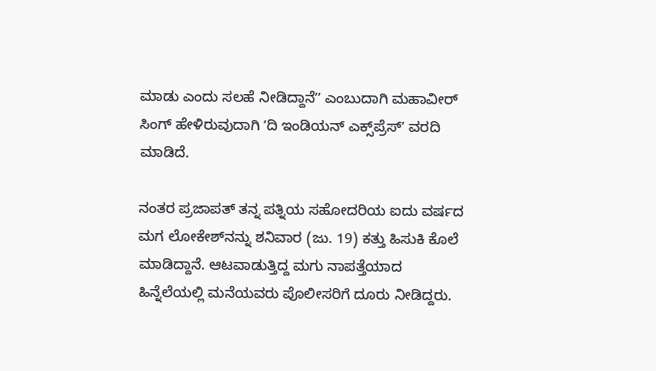ಮಾಡು ಎಂದು ಸಲಹೆ ನೀಡಿದ್ದಾನೆʼʼ ಎಂಬುದಾಗಿ ಮಹಾವೀರ್ ಸಿಂಗ್ ಹೇಳಿರುವುದಾಗಿ ʼದಿ ಇಂಡಿಯನ್ ಎಕ್ಸ್‌ಪ್ರೆಸ್ʼ ವರದಿ ಮಾಡಿದೆ.

ನಂತರ ಪ್ರಜಾಪತ್ ತನ್ನ ಪತ್ನಿಯ ಸಹೋದರಿಯ ಐದು ವರ್ಷದ ಮಗ ಲೋಕೇಶ್‌ನನ್ನು ಶನಿವಾರ (ಜು. 19) ಕತ್ತು ಹಿಸುಕಿ ಕೊಲೆ ಮಾಡಿದ್ದಾನೆ. ಆಟವಾಡುತ್ತಿದ್ದ ಮಗು ನಾಪತ್ತೆಯಾದ ಹಿನ್ನೆಲೆಯಲ್ಲಿ ಮನೆಯವರು ಪೊಲೀಸರಿಗೆ ದೂರು ನೀಡಿದ್ದರು.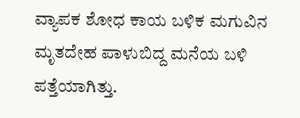ವ್ಯಾಪಕ ಶೋಧ ಕಾಯ ಬಳಿಕ ಮಗುವಿನ ಮೃತದೇಹ ಪಾಳುಬಿದ್ದ ಮನೆಯ ಬಳಿ ಪತ್ತೆಯಾಗಿತ್ತು.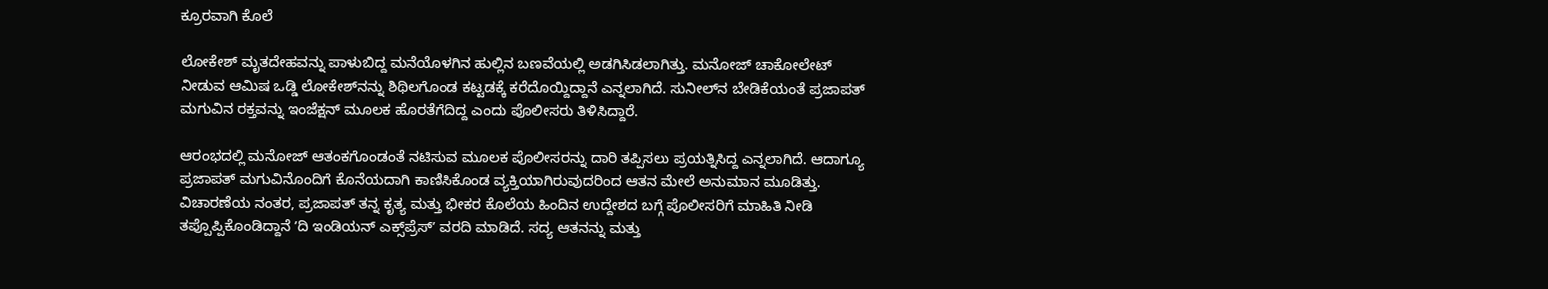ಕ್ರೂರವಾಗಿ ಕೊಲೆ

ಲೋಕೇಶ್ ಮೃತದೇಹವನ್ನು ಪಾಳುಬಿದ್ದ ಮನೆಯೊಳಗಿನ ಹುಲ್ಲಿನ ಬಣವೆಯಲ್ಲಿ ಅಡಗಿಸಿಡಲಾಗಿತ್ತು. ಮನೋಜ್ ಚಾಕೋಲೇಟ್‌ ನೀಡುವ ಆಮಿಷ ಒಡ್ಡಿ ಲೋಕೇಶ್‌ನನ್ನು ಶಿಥಿಲಗೊಂಡ ಕಟ್ಟಡಕ್ಕೆ ಕರೆದೊಯ್ದಿದ್ದಾನೆ ಎನ್ನಲಾಗಿದೆ. ಸುನೀಲ್‌ನ ಬೇಡಿಕೆಯಂತೆ ಪ್ರಜಾಪತ್ ಮಗುವಿನ ರಕ್ತವನ್ನು ಇಂಜೆಕ್ಷನ್ ಮೂಲಕ ಹೊರತೆಗೆದಿದ್ದ ಎಂದು ಪೊಲೀಸರು ತಿಳಿಸಿದ್ದಾರೆ.

ಆರಂಭದಲ್ಲಿ ಮನೋಜ್ ಆತಂಕಗೊಂಡಂತೆ ನಟಿಸುವ ಮೂಲಕ ಪೊಲೀಸರನ್ನು ದಾರಿ ತಪ್ಪಿಸಲು ಪ್ರಯತ್ನಿಸಿದ್ದ ಎನ್ನಲಾಗಿದೆ. ಆದಾಗ್ಯೂ ಪ್ರಜಾಪತ್ ಮಗುವಿನೊಂದಿಗೆ ಕೊನೆಯದಾಗಿ ಕಾಣಿಸಿಕೊಂಡ ವ್ಯಕ್ತಿಯಾಗಿರುವುದರಿಂದ ಆತನ ಮೇಲೆ ಅನುಮಾನ ಮೂಡಿತ್ತು. ವಿಚಾರಣೆಯ ನಂತರ, ಪ್ರಜಾಪತ್ ತನ್ನ ಕೃತ್ಯ ಮತ್ತು ಭೀಕರ ಕೊಲೆಯ ಹಿಂದಿನ ಉದ್ದೇಶದ ಬಗ್ಗೆ ಪೊಲೀಸರಿಗೆ ಮಾಹಿತಿ ನೀಡಿ ತಪ್ಪೊಪ್ಪಿಕೊಂಡಿದ್ದಾನೆ ʼದಿ ಇಂಡಿಯನ್ ಎಕ್ಸ್‌ಪ್ರೆಸ್‌ʼ ವರದಿ ಮಾಡಿದೆ. ಸದ್ಯ ಆತನನ್ನು ಮತ್ತು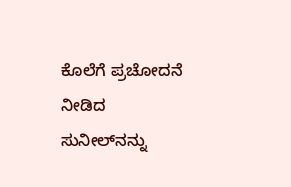ಕೊಲೆಗೆ ಪ್ರಚೋದನೆ ನೀಡಿದ ಸುನೀಲ್‌ನನ್ನು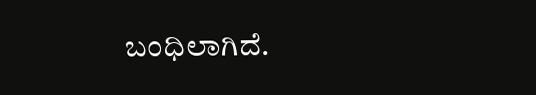ಬಂಧಿಲಾಗಿದೆ.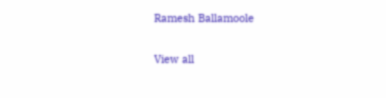Ramesh Ballamoole

View all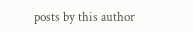posts by this author